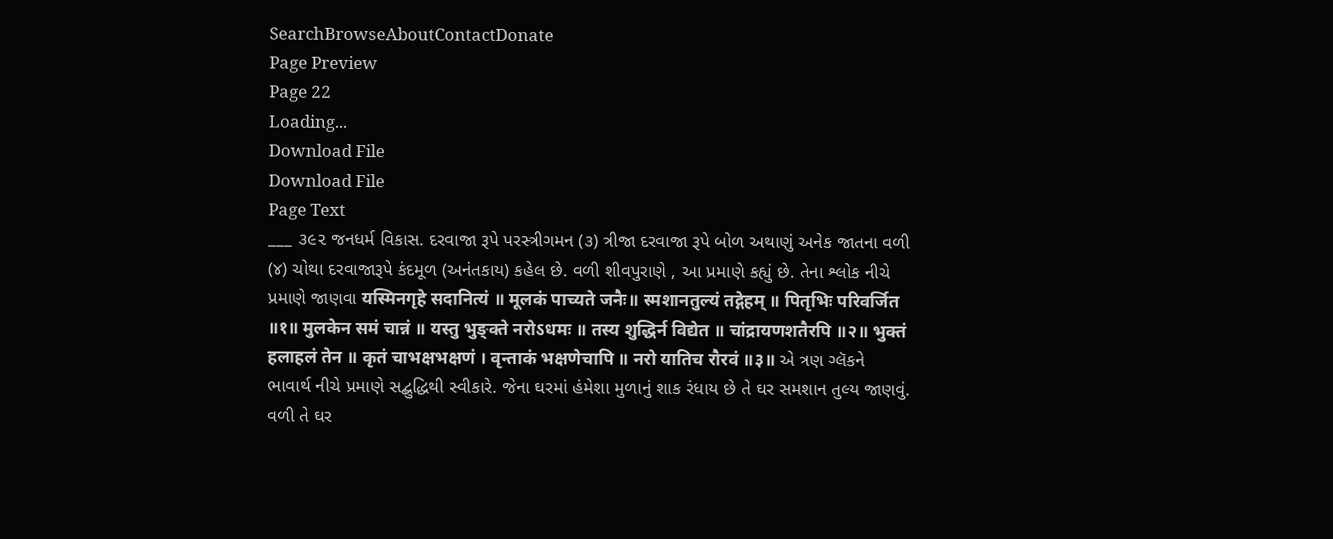SearchBrowseAboutContactDonate
Page Preview
Page 22
Loading...
Download File
Download File
Page Text
___ ૩૯૨ જનધર્મ વિકાસ. દરવાજા રૂપે પરસ્ત્રીગમન (૩) ત્રીજા દરવાજા રૂપે બોળ અથાણું અનેક જાતના વળી (૪) ચોથા દરવાજારૂપે કંદમૂળ (અનંતકાય) કહેલ છે. વળી શીવપુરાણે , આ પ્રમાણે કહ્યું છે. તેના શ્લોક નીચે પ્રમાણે જાણવા यस्मिनगृहे सदानित्यं ॥ मूलकं पाच्यते जनैः॥ स्मशानतुल्यं तद्गेहम् ॥ पितृभिः परिवर्जित ॥१॥ मुलकेन समं चान्नं ॥ यस्तु भुङ्क्ते नरोऽधमः ॥ तस्य शुद्धिर्न विद्येत ॥ चांद्रायणशतैरपि ॥२॥ भुक्तं हलाहलं तेन ॥ कृतं चाभक्षभक्षणं । वृन्ताकं भक्षणेचापि ॥ नरो यातिच रौरवं ॥३॥ એ ત્રણ ગ્લૅકને ભાવાર્થ નીચે પ્રમાણે સદ્બુદ્ધિથી સ્વીકારે. જેના ઘરમાં હંમેશા મુળાનું શાક રંધાય છે તે ઘર સમશાન તુલ્ય જાણવું. વળી તે ઘર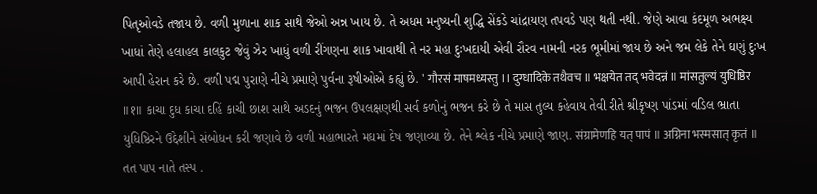પિતૃઓવડે તજાય છે. વળી મુળાના શાક સાથે જેઓ અન્ન ખાય છે. તે અધમ મનુષ્યની શુદ્ધિ સેંકડે ચાંદ્રાયણ તપવડે પણ થતી નથી. જેણે આવા કંદમૂળ અભક્ષ્ય ખાધાં તેણે હલાહલ કાલકુટ જેવું ઝેર ખાધું વળી રીંગણના શાક ખાવાથી તે નર મહા દુઃખદાયી એવી રૌરવ નામની નરક ભૂમીમાં જાય છે અને જમ લેકે તેને ઘણું દુઃખ આપી હેરાન કરે છે. વળી પદ્મ પુરાણે નીચે પ્રમાણે પુર્વના રૂષીઓએ કહ્યું છે. ' गौरसं माषमध्यस्तु ।। दुग्धादिके तथैवच ॥ भक्षयेत तद् भवेदन्नं ॥ मांसतुल्यं युधिष्ठिर ॥१॥ કાચા દુધ કાચા દહિં કાચી છાશ સાથે અડદનું ભજન ઉપલક્ષણથી સર્વ કળોનું ભજન કરે છે તે માસ તુલ્ય કહેવાય તેવી રીતે શ્રીકૃષ્ણ પાંડમાં વડિલ ભ્રાતા યુધિષ્ઠિરને ઉદ્દેશીને સંબોધન કરી જણાવે છે વળી મહાભારતે મઘમાં દેષ જણાવ્યા છે. તેને શ્લેક નીચે પ્રમાણે જાણ. संग्रामेणहि यत् पापं ॥ अग्निना भस्मसात् कृतं ॥ તત પાપ નાતે તસ્પ .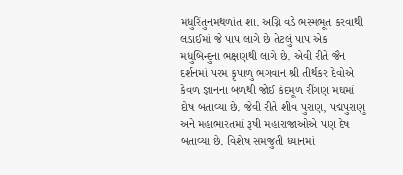મધુરિંતુનમથળાંત શા. અગ્નિ વડે ભસ્મભૂત કરવાથી લડાઈમાં જે પાપ લાગે છે તેટલું પાપ એક મધુબિન્દુના ભક્ષણથી લાગે છે. એવી રીતે જૈન દર્શનમાં પરમ કૃપાળુ ભગવાન શ્રી તીર્થકર દેવોએ કેવળ જ્ઞાનના બળથી જોઈ કંદમૂળ રીંગણ મઘમાં દોષ બતાવ્યા છે. જેવી રીતે શીવ પુરાણ, પદ્મપુરાણુ અને મહાભારતમાં રૂષી મહારાજાઓએ પણ દેષ બતાવ્યા છે. વિશેષ સમજુતી ધ્યાનમાં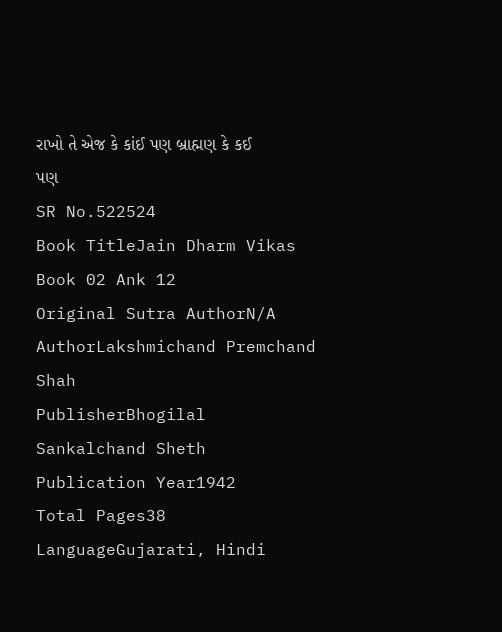રાખો તે એજ કે કાંઈ પણ બ્રાહ્મણ કે કઈ પણ
SR No.522524
Book TitleJain Dharm Vikas Book 02 Ank 12
Original Sutra AuthorN/A
AuthorLakshmichand Premchand Shah
PublisherBhogilal Sankalchand Sheth
Publication Year1942
Total Pages38
LanguageGujarati, Hindi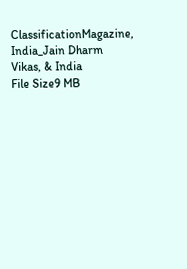ClassificationMagazine, India_Jain Dharm Vikas, & India
File Size9 MB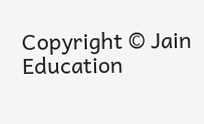Copyright © Jain Education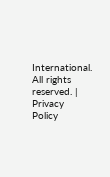International. All rights reserved. | Privacy Policy